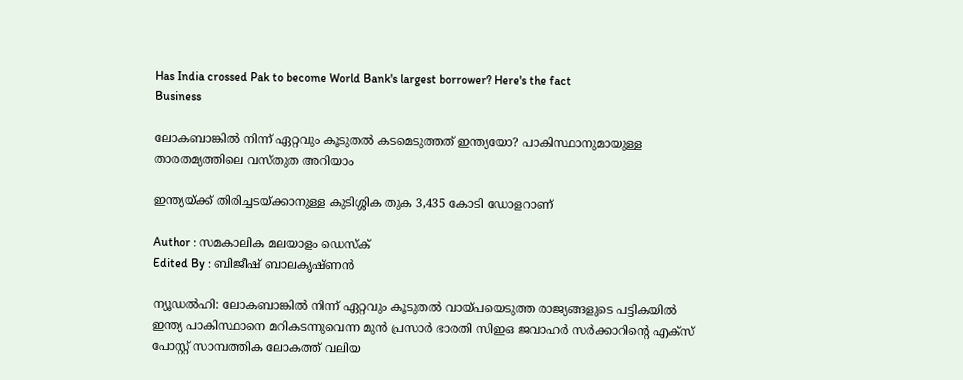Has India crossed Pak to become World Bank's largest borrower? Here's the fact
Business

ലോകബാങ്കില്‍ നിന്ന് ഏറ്റവും കൂടുതല്‍ കടമെടുത്തത് ഇന്ത്യയോ? പാകിസ്ഥാനുമായുള്ള താരതമ്യത്തിലെ വസ്തുത അറിയാം

ഇന്ത്യയ്ക്ക് തിരിച്ചടയ്ക്കാനുള്ള കുടിശ്ശിക തുക 3,435 കോടി ഡോളറാണ്

Author : സമകാലിക മലയാളം ഡെസ്ക്
Edited By : ബിജീഷ് ബാലകൃഷ്ണൻ

ന്യൂഡല്‍ഹി: ലോകബാങ്കില്‍ നിന്ന് ഏറ്റവും കൂടുതല്‍ വായ്പയെടുത്ത രാജ്യങ്ങളുടെ പട്ടികയില്‍ ഇന്ത്യ പാകിസ്ഥാനെ മറികടന്നുവെന്ന മുന്‍ പ്രസാര്‍ ഭാരതി സിഇഒ ജവാഹര്‍ സര്‍ക്കാറിന്റെ എക്‌സ് പോസ്റ്റ് സാമ്പത്തിക ലോകത്ത് വലിയ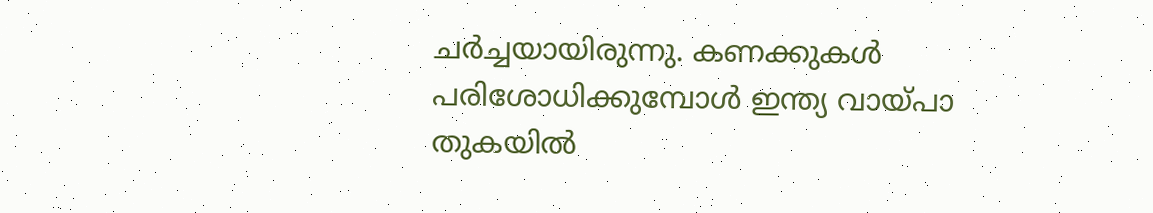ചര്‍ച്ചയായിരുന്നു. കണക്കുകള്‍ പരിശോധിക്കുമ്പോള്‍ ഇന്ത്യ വായ്പാ തുകയില്‍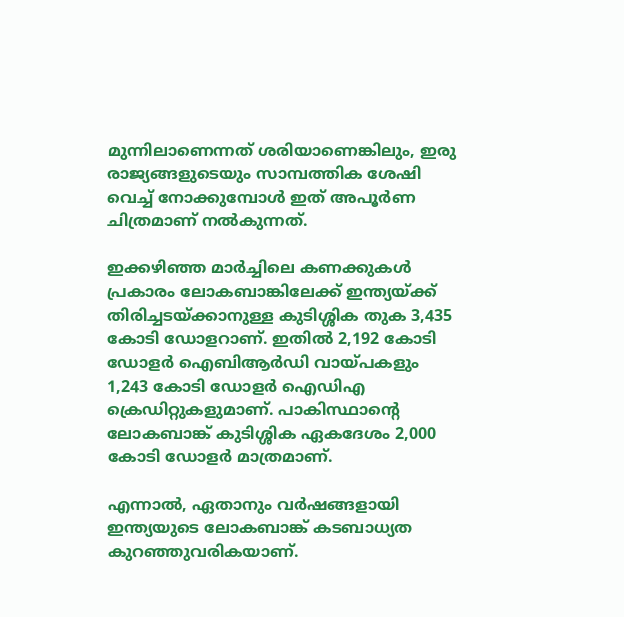മുന്നിലാണെന്നത് ശരിയാണെങ്കിലും, ഇരു രാജ്യങ്ങളുടെയും സാമ്പത്തിക ശേഷി വെച്ച് നോക്കുമ്പോള്‍ ഇത് അപൂര്‍ണ ചിത്രമാണ് നല്‍കുന്നത്.

ഇക്കഴിഞ്ഞ മാര്‍ച്ചിലെ കണക്കുകള്‍ പ്രകാരം ലോകബാങ്കിലേക്ക് ഇന്ത്യയ്ക്ക് തിരിച്ചടയ്ക്കാനുള്ള കുടിശ്ശിക തുക 3,435 കോടി ഡോളറാണ്. ഇതില്‍ 2,192 കോടി ഡോളര്‍ ഐബിആര്‍ഡി വായ്പകളും 1,243 കോടി ഡോളര്‍ ഐഡിഎ ക്രെഡിറ്റുകളുമാണ്. പാകിസ്ഥാന്റെ ലോകബാങ്ക് കുടിശ്ശിക ഏകദേശം 2,000 കോടി ഡോളര്‍ മാത്രമാണ്.

എന്നാല്‍, ഏതാനും വര്‍ഷങ്ങളായി ഇന്ത്യയുടെ ലോകബാങ്ക് കടബാധ്യത കുറഞ്ഞുവരികയാണ്.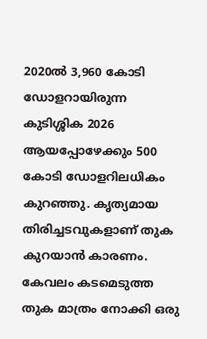2020ല്‍ 3,960 കോടി ഡോളറായിരുന്ന കുടിശ്ശിക 2026 ആയപ്പോഴേക്കും 500 കോടി ഡോളറിലധികം കുറഞ്ഞു. കൃത്യമായ തിരിച്ചടവുകളാണ് തുക കുറയാന്‍ കാരണം. കേവലം കടമെടുത്ത തുക മാത്രം നോക്കി ഒരു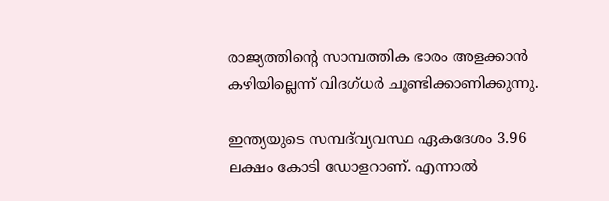രാജ്യത്തിന്റെ സാമ്പത്തിക ഭാരം അളക്കാന്‍ കഴിയില്ലെന്ന് വിദഗ്ധര്‍ ചൂണ്ടിക്കാണിക്കുന്നു.

ഇന്ത്യയുടെ സമ്പദ്‌വ്യവസ്ഥ ഏകദേശം 3.96 ലക്ഷം കോടി ഡോളറാണ്. എന്നാല്‍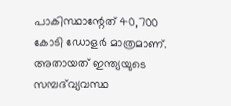പാകിസ്ഥാന്റേത് 40,700 കോടി ഡോളര്‍ മാത്രമാണ്. അതായത് ഇന്ത്യയുടെ സമ്പദ്‌വ്യവസ്ഥ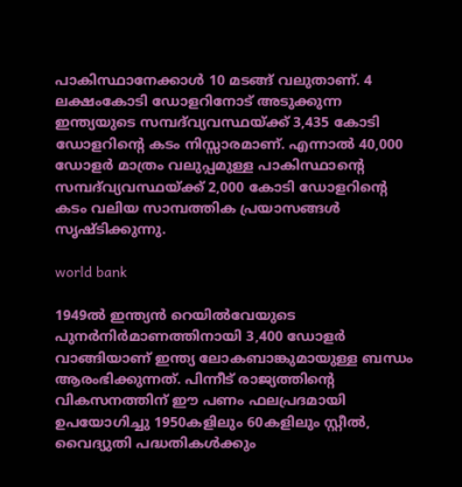പാകിസ്ഥാനേക്കാള്‍ 10 മടങ്ങ് വലുതാണ്. 4 ലക്ഷംകോടി ഡോളറിനോട് അടുക്കുന്ന ഇന്ത്യയുടെ സമ്പദ്‌വ്യവസ്ഥയ്ക്ക് 3,435 കോടി ഡോളറിന്റെ കടം നിസ്സാരമാണ്. എന്നാല്‍ 40,000 ഡോളര്‍ മാത്രം വലുപ്പമുള്ള പാകിസ്ഥാന്റെ സമ്പദ്‌വ്യവസ്ഥയ്ക്ക് 2,000 കോടി ഡോളറിന്റെ കടം വലിയ സാമ്പത്തിക പ്രയാസങ്ങള്‍ സൃഷ്ടിക്കുന്നു.

world bank

1949ല്‍ ഇന്ത്യന്‍ റെയില്‍വേയുടെ പുനര്‍നിര്‍മാണത്തിനായി 3,400 ഡോളര്‍ വാങ്ങിയാണ് ഇന്ത്യ ലോകബാങ്കുമായുള്ള ബന്ധം ആരംഭിക്കുന്നത്. പിന്നീട് രാജ്യത്തിന്റെ വികസനത്തിന് ഈ പണം ഫലപ്രദമായി ഉപയോഗിച്ചു 1950കളിലും 60കളിലും സ്റ്റീല്‍, വൈദ്യുതി പദ്ധതികള്‍ക്കും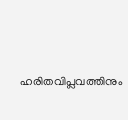ഹരിതവിപ്ലവത്തിനും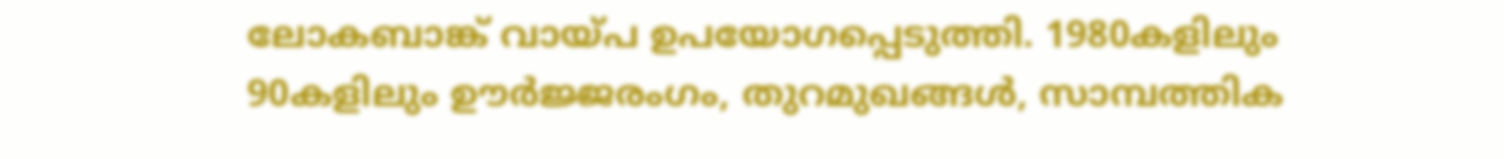ലോകബാങ്ക് വായ്പ ഉപയോഗപ്പെടുത്തി. 1980കളിലും 90കളിലും ഊര്‍ജ്ജരംഗം, തുറമുഖങ്ങള്‍, സാമ്പത്തിക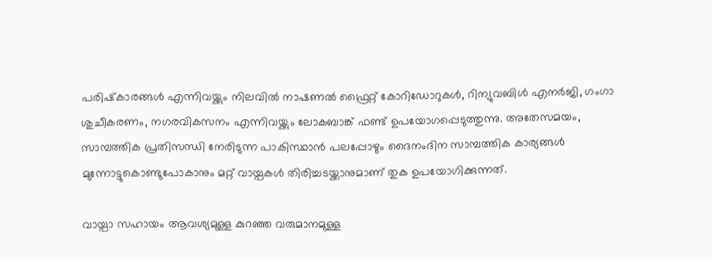പരിഷ്‌കാരങ്ങള്‍ എന്നിവയ്ക്കും നിലവില്‍ നാഷണല്‍ ഫ്രൈറ്റ് കോറിഡോറുകള്‍, റിന്യുവബിള്‍ എനര്‍ജി, ഗംഗാ ശുചീകരണം, നഗരവികസനം എന്നിവയ്ക്കും ലോകബാങ്ക് ഫണ്ട് ഉപയോഗപ്പെടുത്തുന്നു. അതേസമയം, സാമ്പത്തിക പ്രതിസന്ധി നേരിടുന്ന പാകിസ്ഥാന്‍ പലപ്പോഴും ദൈനംദിന സാമ്പത്തിക കാര്യങ്ങള്‍ മുന്നോട്ടുകൊണ്ടുപോകാനും മറ്റ് വായ്പകള്‍ തിരിച്ചടയ്ക്കാനുമാണ് തുക ഉപയോഗിക്കുന്നത്.

വായ്പാ സഹായം ആവശ്യമുള്ള കുറഞ്ഞ വരുമാനമുള്ള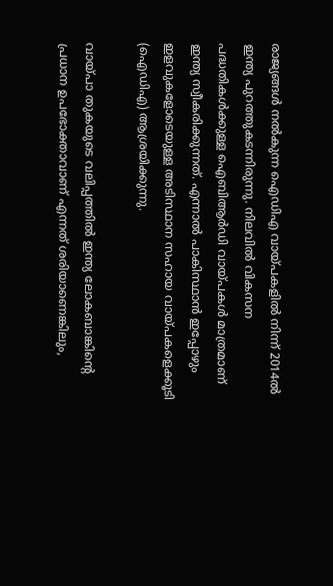രാജ്യങ്ങള്‍ നല്‍കുന്ന ഐഡിഎ വായ്പകളില്‍ നിന്ന് 2014ല്‍ ഇന്ത്യ പുറത്തുകടന്നിരുന്നു. നിലവില്‍ വികസന പദ്ധതികള്‍ക്കുള്ള ഐബിആര്‍ഡി വായ്പകള്‍ മാത്രമാണ് ഇന്ത്യ സ്വീകരിക്കുന്നത്. എന്നാല്‍ പാകിസ്ഥാന്‍ ഇപ്പോഴും ഇളവുകളോടെയുള്ള അടിസ്ഥാന സഹായ വായ്പകളെക്കൂടി (ഐഡിഎ) ആശ്രയിക്കുന്നു.

വായ്പാ തുകയുടെ വലിപ്പത്തില്‍ ഇന്ത്യ ലോകബാങ്കിന്റെ പ്രധാന ഉപഭോക്താവാണ് എന്നത് ശരിയാണെങ്കിലും,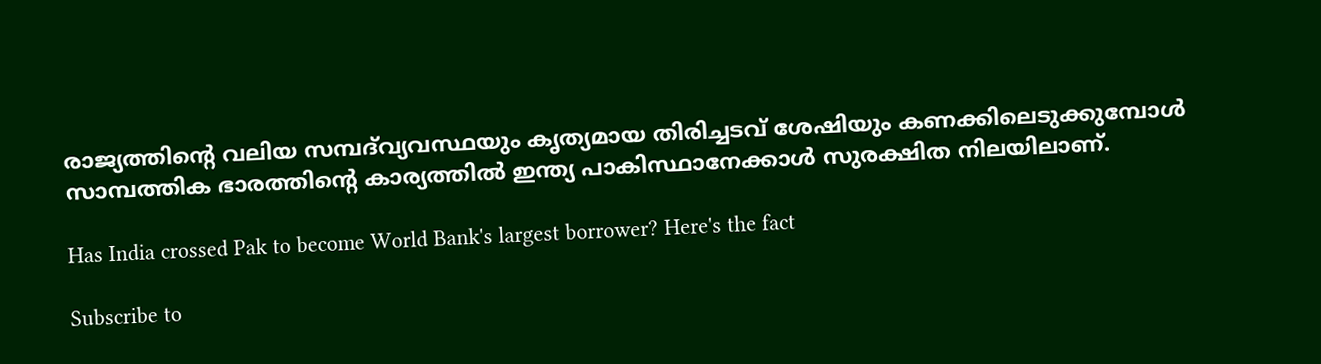രാജ്യത്തിന്റെ വലിയ സമ്പദ്‌വ്യവസ്ഥയും കൃത്യമായ തിരിച്ചടവ് ശേഷിയും കണക്കിലെടുക്കുമ്പോള്‍ സാമ്പത്തിക ഭാരത്തിന്റെ കാര്യത്തില്‍ ഇന്ത്യ പാകിസ്ഥാനേക്കാള്‍ സുരക്ഷിത നിലയിലാണ്.

Has India crossed Pak to become World Bank's largest borrower? Here's the fact

Subscribe to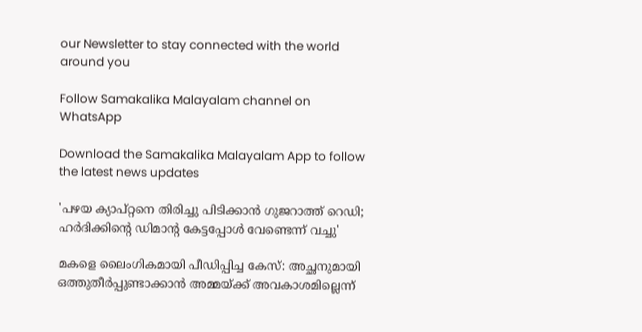our Newsletter to stay connected with the world around you

Follow Samakalika Malayalam channel on WhatsApp

Download the Samakalika Malayalam App to follow the latest news updates

'പഴയ ക്യാപ്റ്റനെ തിരിച്ചു പിടിക്കാന്‍ ഗുജറാത്ത് റെഡി; ഹര്‍ദിക്കിന്റെ ഡിമാന്റ കേട്ടപ്പോള്‍ വേണ്ടെന്ന് വച്ചു'

മകളെ ലൈംഗികമായി പീഡിപ്പിച്ച കേസ്: അച്ഛനുമായി ഒത്തുതീർപ്പുണ്ടാക്കാൻ അമ്മയ്ക്ക് അവകാശമില്ലെന്ന്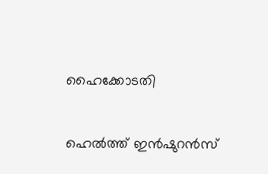ഹൈക്കോടതി

ഹെല്‍ത്ത് ഇന്‍ഷുറന്‍സ്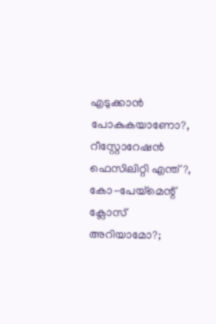എടുക്കാന്‍ പോകുകയാണോ?, റീസ്റ്റോറേഷന്‍ ഫെസിലിറ്റി എന്ത്?, കോ-പേയ്മെന്റ് ക്ലോസ് അറിയാമോ?;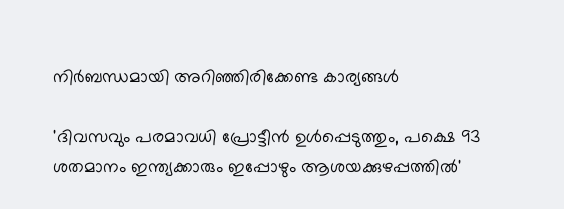നിര്‍ബന്ധമായി അറിഞ്ഞിരിക്കേണ്ട കാര്യങ്ങള്‍

'ദിവസവും പരമാവധി പ്രോട്ടീൻ ഉൾപ്പെടുത്തും, പക്ഷെ 93 ശതമാനം ഇന്ത്യക്കാരും ഇപ്പോഴും ആശയക്കുഴപ്പത്തിൽ'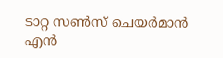ടാറ്റ സണ്‍സ് ചെയര്‍മാന്‍ എന്‍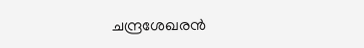ചന്ദ്രശേഖരന്‍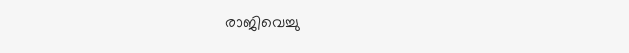രാജിവെച്ചു